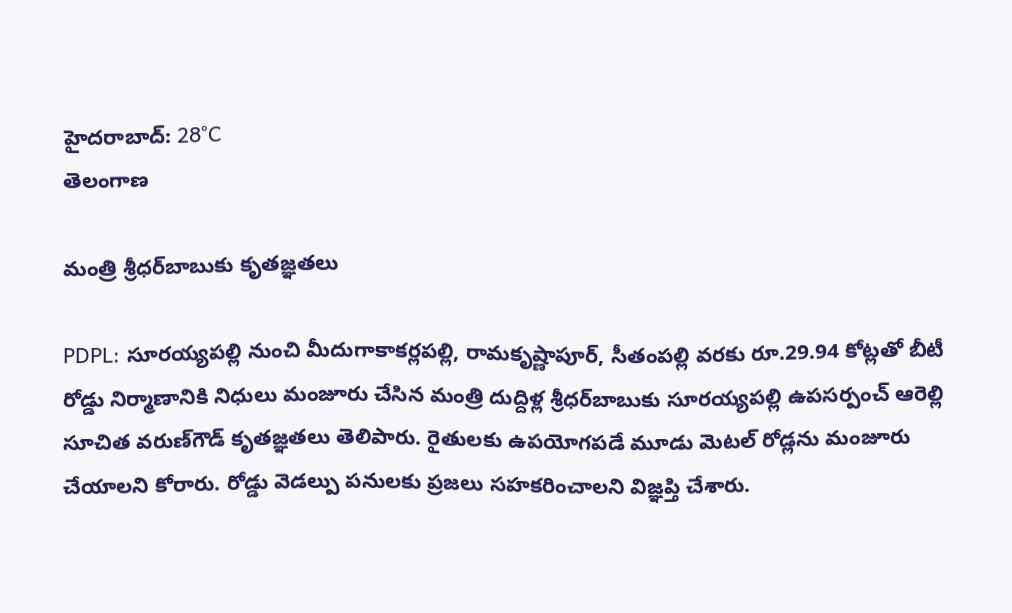హైదరాబాద్: 28°C
తెలంగాణ

మంత్రి శ్రీధర్‌బాబుకు కృతజ్ఞతలు

PDPL: సూరయ్యపల్లి నుంచి మీదుగాకాకర్లపల్లి, రామకృష్ణాపూర్, సీతంపల్లి వరకు రూ.29.94 కోట్లతో బీటీ రోడ్డు నిర్మాణానికి నిధులు మంజూరు చేసిన మంత్రి దుద్దిళ్ల శ్రీధర్‌బాబుకు సూరయ్యపల్లి ఉపసర్పంచ్ ఆరెల్లి సూచిత వరుణ్‌గౌడ్ కృతజ్ఞతలు తెలిపారు. రైతులకు ఉపయోగపడే మూడు మెటల్ రోడ్లను మంజూరు చేయాలని కోరారు. రోడ్డు వెడల్పు పనులకు ప్రజలు సహకరించాలని విజ్ఞప్తి చేశారు.